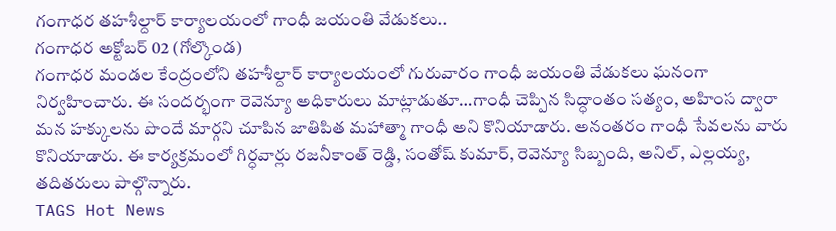గంగాధర తహశీల్దార్ కార్యాలయంలో గాంధీ జయంతి వేడుకలు..
గంగాధర అక్టోబర్ 02 (గోల్కొండ)
గంగాధర మండల కేంద్రంలోని తహశీల్దార్ కార్యాలయంలో గురువారం గాంధీ జయంతి వేడుకలు ఘనంగా నిర్వహించారు. ఈ సందర్భంగా రెవెన్యూ అధికారులు మాట్లాడుతూ…గాంధీ చెప్పిన సిద్ధాంతం సత్యం, అహింస ద్వారా మన హక్కులను పొందే మార్గని చూపిన జాతిపిత మహాత్మా గాంధీ అని కొనియాడారు. అనంతరం గాంధీ సేవలను వారు కొనియాడారు. ఈ కార్యక్రమంలో గిర్ధవార్లు రజనీకాంత్ రెడ్డి, సంతోష్ కుమార్, రెవెన్యూ సిబ్బంది, అనిల్, ఎల్లయ్య, తదితరులు పాల్గొన్నారు.
TAGS Hot News